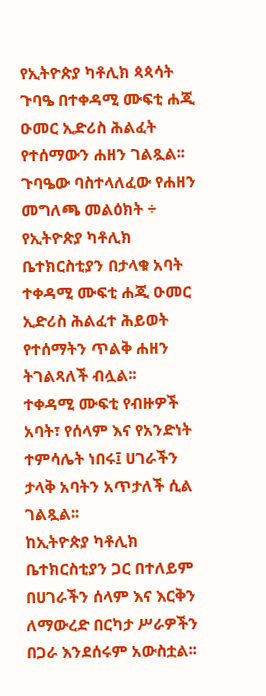የኢትዮጵያ ካቶሊክ ጳጳሳት ጉባዔ በተቀዳሚ ሙፍቲ ሐጂ ዑመር ኢድሪስ ሕልፈት የተሰማውን ሐዘን ገልጿል፡፡
ጉባዔው ባስተላለፈው የሐዘን መግለጫ መልዕክት ÷ የኢትዮጵያ ካቶሊክ ቤተክርስቲያን በታላቁ አባት ተቀዳሚ ሙፍቲ ሐጂ ዑመር ኢድሪስ ሕልፈተ ሕይወት የተሰማትን ጥልቅ ሐዘን ትገልጻለች ብሏል፡፡
ተቀዳሚ ሙፍቲ የብዙዎች አባት፣ የሰላም እና የአንድነት ተምሳሌት ነበሩ፤ ሀገራችን ታላቅ አባትን አጥታለች ሲል ገልጿል፡፡
ከኢትዮጵያ ካቶሊክ ቤተክርስቲያን ጋር በተለይም በሀገራችን ሰላም እና እርቅን ለማውረድ በርካታ ሥራዎችን በጋራ እንደሰሩም አውስቷል፡፡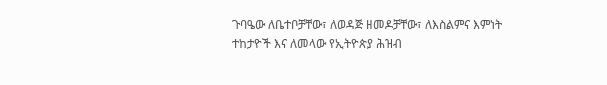ጉባዔው ለቤተቦቻቸው፣ ለወዳጅ ዘመዶቻቸው፣ ለእስልምና እምነት ተከታዮች እና ለመላው የኢትዮጵያ ሕዝብ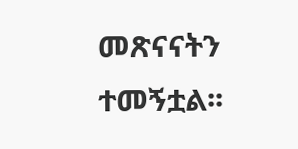መጽናናትን ተመኝቷል፡፡